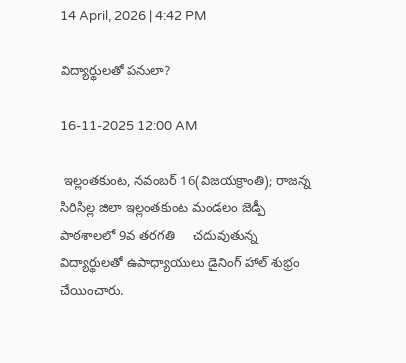14 April, 2026 | 4:42 PM

విద్యార్థులతో పనులా?

16-11-2025 12:00 AM

 ఇల్లంతకుంట, నవంబర్ 16(విజయక్రాంతి); రాజన్న సిరిసిల్ల జిలా ఇల్లంతకుంట మండలం జెడ్పీ పాఠశాలలో 9వ తరగతి     చదువుతున్న విద్యార్థులతో ఉపాధ్యాయులు డైనింగ్ హాల్ శుభ్రం చేయించారు.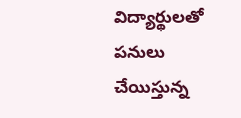విద్యార్థులతో పనులు చేయిస్తున్న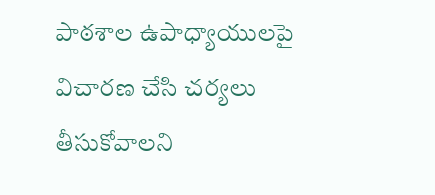పాఠశాల ఉపాధ్యాయులపై విచారణ చేసి చర్యలు తీసుకోవాలని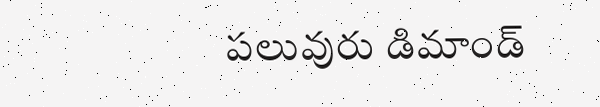పలువురు డిమాండ్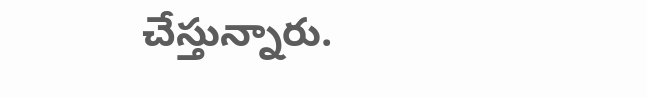చేస్తున్నారు.